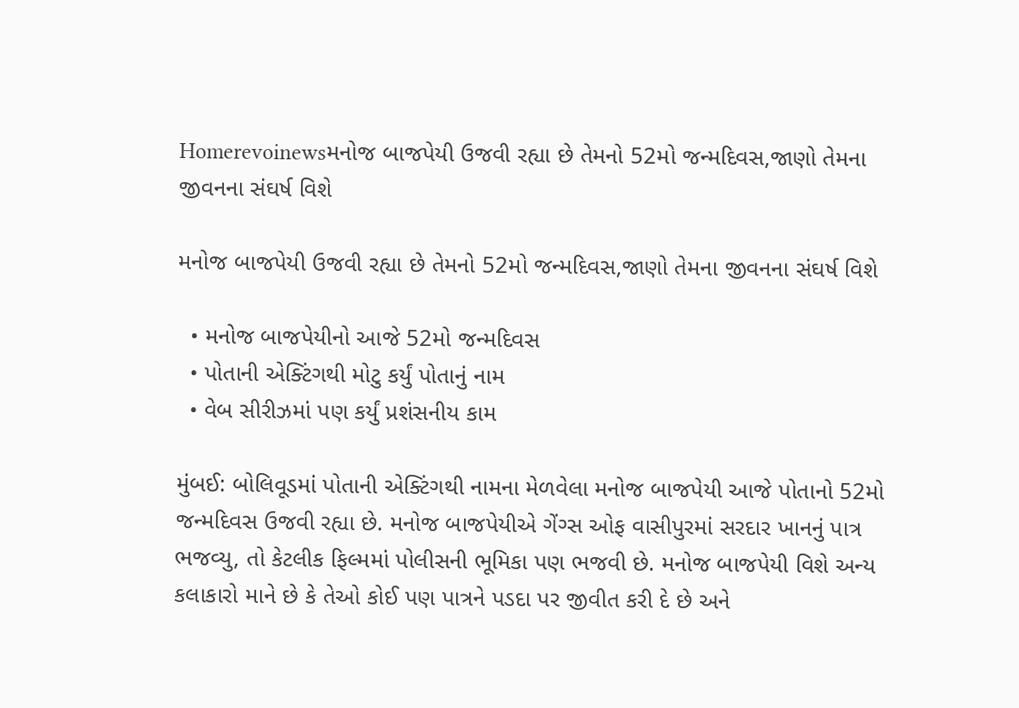Homerevoinewsમનોજ બાજપેયી ઉજવી રહ્યા છે તેમનો 52મો જન્મદિવસ,જાણો તેમના જીવનના સંઘર્ષ વિશે

મનોજ બાજપેયી ઉજવી રહ્યા છે તેમનો 52મો જન્મદિવસ,જાણો તેમના જીવનના સંઘર્ષ વિશે

  • મનોજ બાજપેયીનો આજે 52મો જન્મદિવસ
  • પોતાની એક્ટિંગથી મોટુ કર્યું પોતાનું નામ
  • વેબ સીરીઝમાં પણ કર્યું પ્રશંસનીય કામ

મુંબઈ: બોલિવૂડમાં પોતાની એક્ટિંગથી નામના મેળવેલા મનોજ બાજપેયી આજે પોતાનો 52મો જન્મદિવસ ઉજવી રહ્યા છે. મનોજ બાજપેયીએ ગેંગ્સ ઓફ વાસીપુરમાં સરદાર ખાનનું પાત્ર ભજવ્યુ, તો કેટલીક ફિલ્મમાં પોલીસની ભૂમિકા પણ ભજવી છે. મનોજ બાજપેયી વિશે અન્ય કલાકારો માને છે કે તેઓ કોઈ પણ પાત્રને પડદા પર જીવીત કરી દે છે અને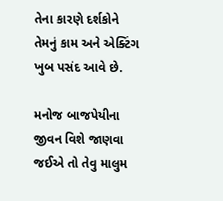તેના કારણે દર્શકોને તેમનું કામ અને એક્ટિંગ ખુબ પસંદ આવે છે.

મનોજ બાજપેયીના જીવન વિશે જાણવા જઈએ તો તેવુ માલુમ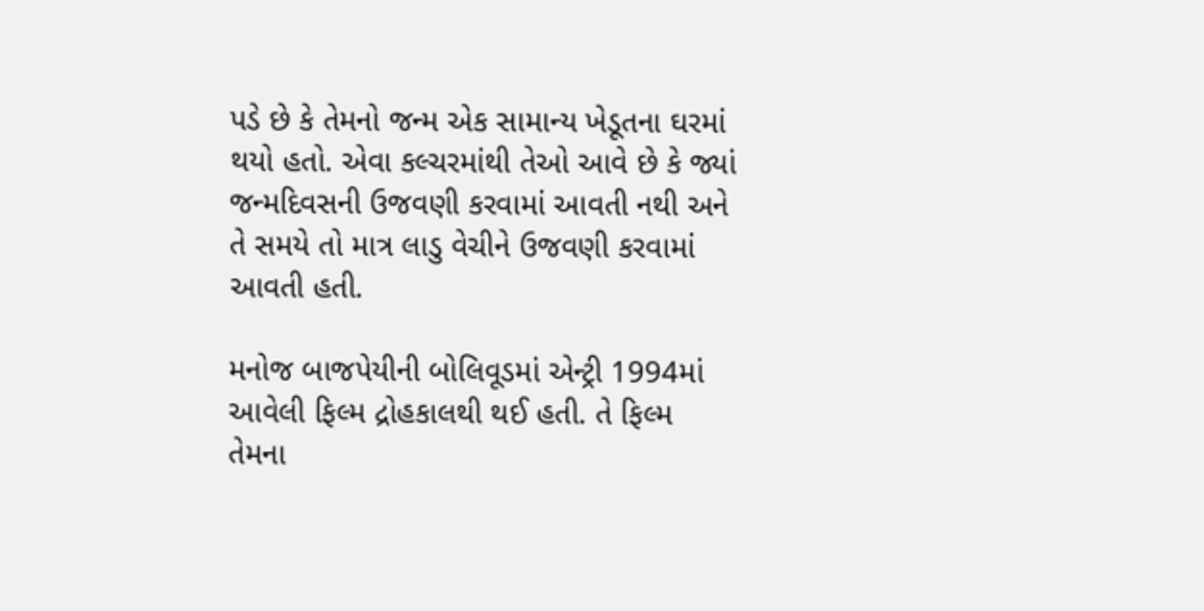પડે છે કે તેમનો જન્મ એક સામાન્ય ખેડૂતના ઘરમાં થયો હતો. એવા કલ્ચરમાંથી તેઓ આવે છે કે જ્યાં જન્મદિવસની ઉજવણી કરવામાં આવતી નથી અને તે સમયે તો માત્ર લાડુ વેચીને ઉજવણી કરવામાં આવતી હતી.

મનોજ બાજપેયીની બોલિવૂડમાં એન્ટ્રી 1994માં આવેલી ફિલ્મ દ્રોહકાલથી થઈ હતી. તે ફિલ્મ તેમના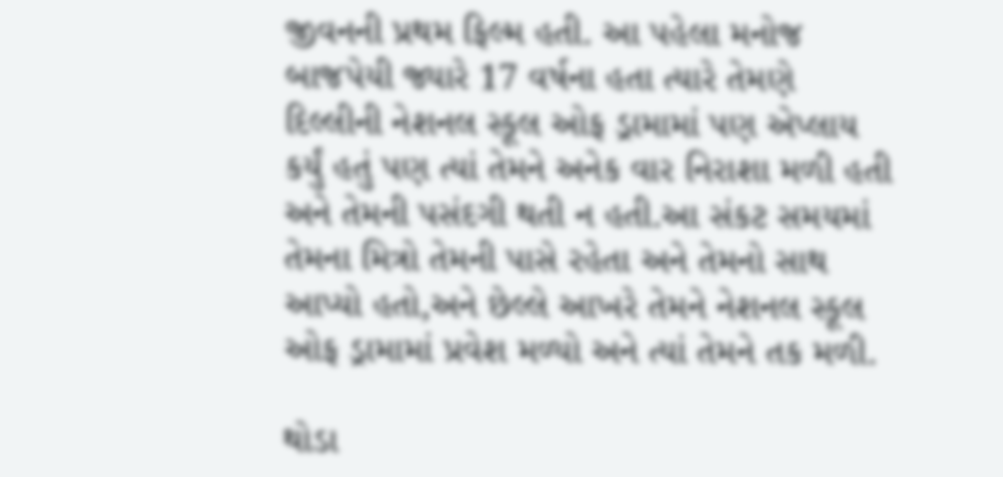જીવનની પ્રથમ ફિલ્મ હતી. આ પહેલા મનોજ બાજપેયી જ્યારે 17 વર્ષના હતા ત્યારે તેમણે દિલ્લીની નેશનલ સ્કૂલ ઓફ ડ્રામામાં પણ એપ્લાય કર્યું હતું પણ ત્યાં તેમને અનેક વાર નિરાશા મળી હતી અને તેમની પસંદગી થતી ન હતી.આ સંકટ સમયમાં તેમના મિત્રો તેમની પાસે રહેતા અને તેમનો સાથ આપ્યો હતો,અને છેલ્લે આખરે તેમને નેશનલ સ્કૂલ ઓફ ડ્રામામાં પ્રવેશ મળ્યો અને ત્યાં તેમને તક મળી.

થોડા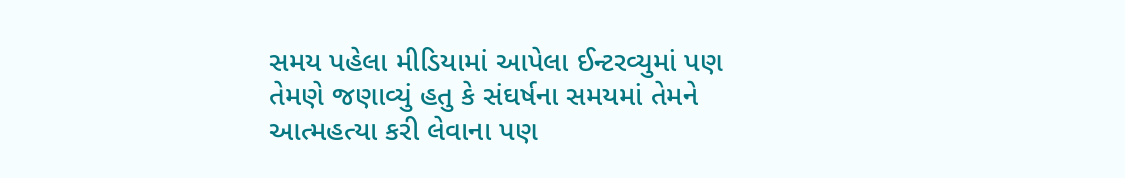સમય પહેલા મીડિયામાં આપેલા ઈન્ટરવ્યુમાં પણ તેમણે જણાવ્યું હતુ કે સંઘર્ષના સમયમાં તેમને આત્મહત્યા કરી લેવાના પણ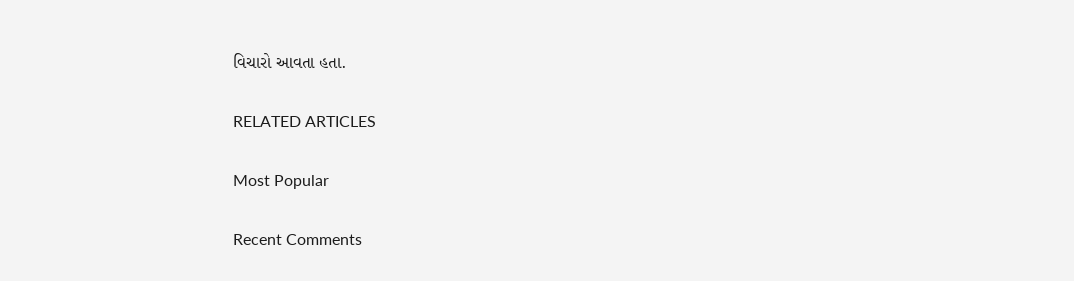વિચારો આવતા હતા.

RELATED ARTICLES

Most Popular

Recent Comments